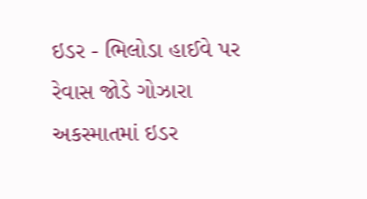ઇડર - ભિલોડા હાઈવે પર રેવાસ જોડે ગોઝારા અકસ્માતમાં ઇડર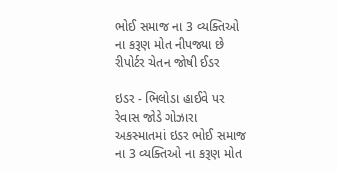ભોઈ સમાજ ના 3 વ્યક્તિઓ ના કરૂણ મોત નીપજ્યા છે રીપોર્ટર ચેતન જોષી ઈડર

ઇડર - ભિલોડા હાઈવે પર રેવાસ જોડે ગોઝારા અકસ્માતમાં ઇડર ભોઈ સમાજ ના 3 વ્યક્તિઓ ના કરૂણ મોત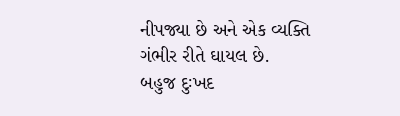નીપજ્યા છે અને એક વ્યક્તિ ગંભીર રીતે ઘાયલ છે.
બહુજ દુઃખદ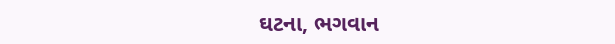ઘટના, ભગવાન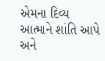એમના દિવ્ય આત્માને શાંતિ આપે અને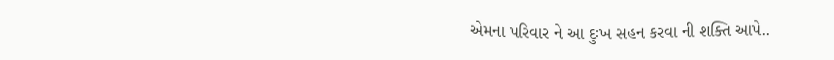એમના પરિવાર ને આ દુઃખ સહન કરવા ની શક્તિ આપે..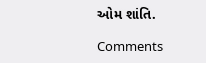ઓમ શાંતિ.

Comments